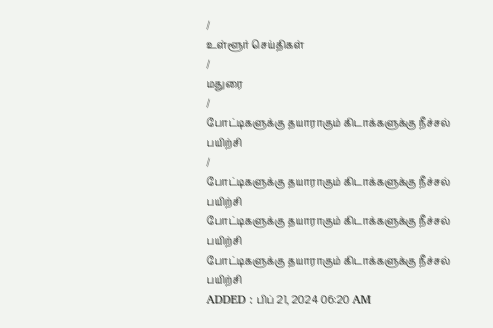/
உள்ளூர் செய்திகள்
/
மதுரை
/
போட்டிகளுக்கு தயாராகும் கிடாக்களுக்கு நீச்சல் பயிற்சி
/
போட்டிகளுக்கு தயாராகும் கிடாக்களுக்கு நீச்சல் பயிற்சி
போட்டிகளுக்கு தயாராகும் கிடாக்களுக்கு நீச்சல் பயிற்சி
போட்டிகளுக்கு தயாராகும் கிடாக்களுக்கு நீச்சல் பயிற்சி
ADDED : பிப் 21, 2024 06:20 AM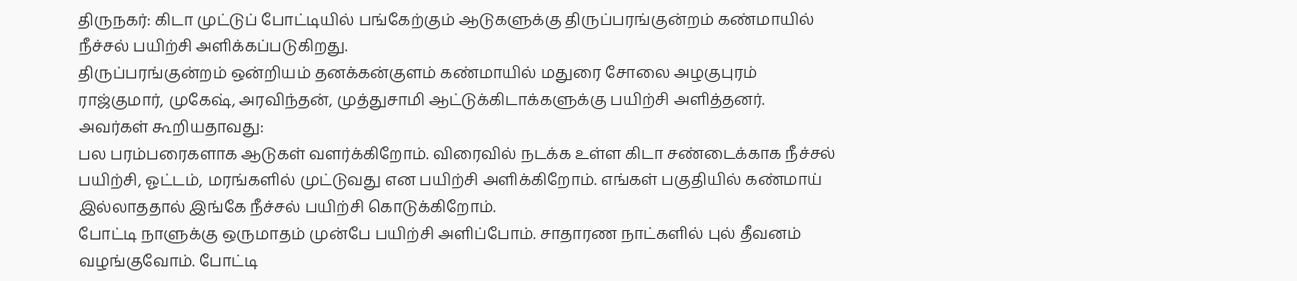திருநகர்: கிடா முட்டுப் போட்டியில் பங்கேற்கும் ஆடுகளுக்கு திருப்பரங்குன்றம் கண்மாயில் நீச்சல் பயிற்சி அளிக்கப்படுகிறது.
திருப்பரங்குன்றம் ஒன்றியம் தனக்கன்குளம் கண்மாயில் மதுரை சோலை அழகுபுரம் ராஜ்குமார், முகேஷ், அரவிந்தன், முத்துசாமி ஆட்டுக்கிடாக்களுக்கு பயிற்சி அளித்தனர். அவர்கள் கூறியதாவது:
பல பரம்பரைகளாக ஆடுகள் வளர்க்கிறோம். விரைவில் நடக்க உள்ள கிடா சண்டைக்காக நீச்சல் பயிற்சி, ஓட்டம், மரங்களில் முட்டுவது என பயிற்சி அளிக்கிறோம். எங்கள் பகுதியில் கண்மாய் இல்லாததால் இங்கே நீச்சல் பயிற்சி கொடுக்கிறோம்.
போட்டி நாளுக்கு ஒருமாதம் முன்பே பயிற்சி அளிப்போம். சாதாரண நாட்களில் புல் தீவனம் வழங்குவோம். போட்டி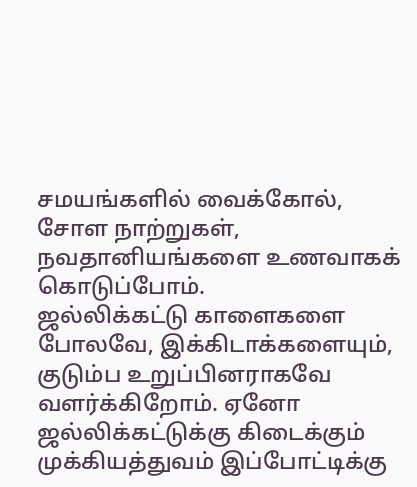சமயங்களில் வைக்கோல், சோள நாற்றுகள், நவதானியங்களை உணவாகக் கொடுப்போம்.
ஜல்லிக்கட்டு காளைகளை போலவே, இக்கிடாக்களையும், குடும்ப உறுப்பினராகவே வளர்க்கிறோம். ஏனோ ஜல்லிக்கட்டுக்கு கிடைக்கும் முக்கியத்துவம் இப்போட்டிக்கு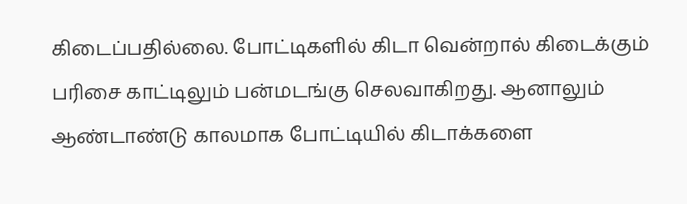கிடைப்பதில்லை. போட்டிகளில் கிடா வென்றால் கிடைக்கும் பரிசை காட்டிலும் பன்மடங்கு செலவாகிறது. ஆனாலும் ஆண்டாண்டு காலமாக போட்டியில் கிடாக்களை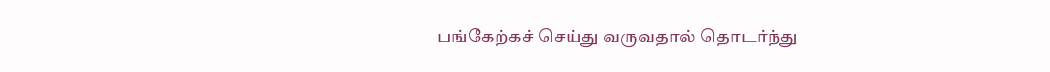பங்கேற்கச் செய்து வருவதால் தொடர்ந்து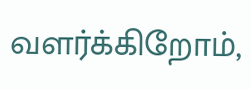வளர்க்கிறோம்,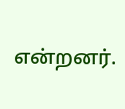என்றனர்.